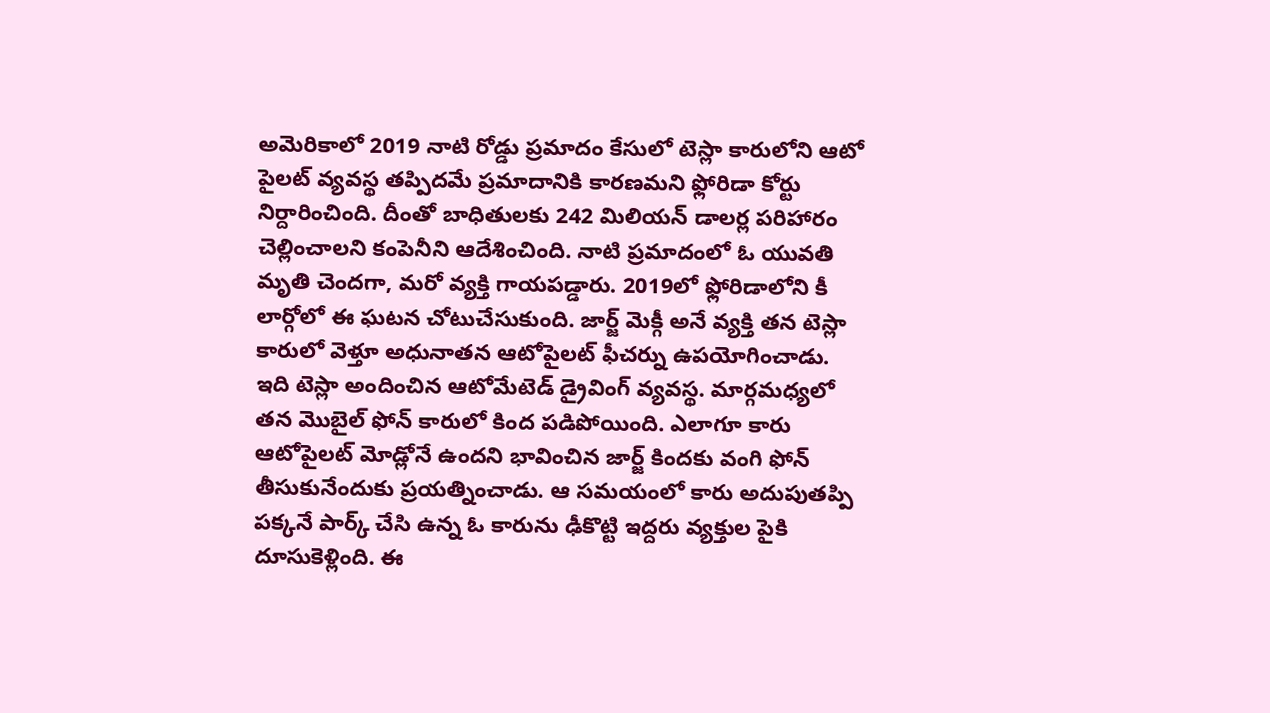అమెరికాలో 2019 నాటి రోడ్డు ప్రమాదం కేసులో టెస్లా కారులోని ఆటో పైలట్ వ్యవస్థ తప్పిదమే ప్రమాదానికి కారణమని ఫ్లోరిడా కోర్టు నిర్దారించింది. దీంతో బాధితులకు 242 మిలియన్ డాలర్ల పరిహారం చెల్లించాలని కంపెనీని ఆదేశించింది. నాటి ప్రమాదంలో ఓ యువతి మృతి చెందగా, మరో వ్యక్తి గాయపడ్డారు. 2019లో ఫ్లోరిడాలోని కీ లార్గోలో ఈ ఘటన చోటుచేసుకుంది. జార్జ్ మెక్గీ అనే వ్యక్తి తన టెస్లా కారులో వెళ్తూ అధునాతన ఆటోపైలట్ ఫీచర్ను ఉపయోగించాడు. ఇది టెస్లా అందించిన ఆటోమేటెడ్ డ్రైవింగ్ వ్యవస్థ. మార్గమధ్యలో తన మొబైల్ ఫోన్ కారులో కింద పడిపోయింది. ఎలాగూ కారు ఆటోపైలట్ మోడ్లోనే ఉందని భావించిన జార్జ్ కిందకు వంగి ఫోన్ తీసుకునేందుకు ప్రయత్నించాడు. ఆ సమయంలో కారు అదుపుతప్పి పక్కనే పార్క్ చేసి ఉన్న ఓ కారును ఢీకొట్టి ఇద్దరు వ్యక్తుల పైకి దూసుకెళ్లింది. ఈ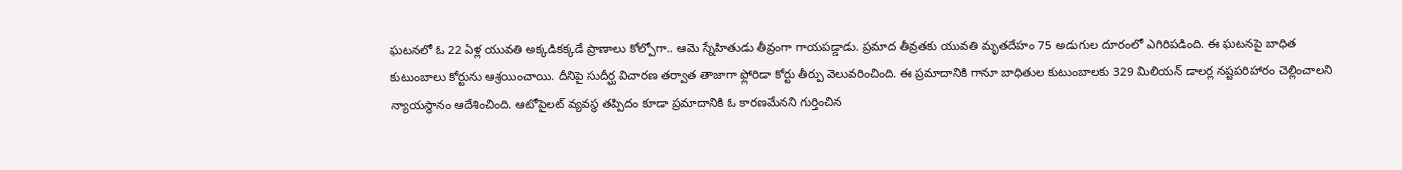ఘటనలో ఓ 22 ఏళ్ల యువతి అక్కడికక్కడే ప్రాణాలు కోల్పోగా.. ఆమె స్నేహితుడు తీవ్రంగా గాయపడ్డాడు. ప్రమాద తీవ్రతకు యువతి మృతదేహం 75 అడుగుల దూరంలో ఎగిరిపడింది. ఈ ఘటనపై బాధిత కుటుంబాలు కోర్టును ఆశ్రయించాయి. దీనిపై సుదీర్ఘ విచారణ తర్వాత తాజాగా ఫ్లోరిడా కోర్టు తీర్పు వెలువరించింది. ఈ ప్రమాదానికి గానూ బాధితుల కుటుంబాలకు 329 మిలియన్ డాలర్ల నష్టపరిహారం చెల్లించాలని న్యాయస్థానం ఆదేశించింది. ఆటోపైలట్ వ్యవస్థ తప్పిదం కూడా ప్రమాదానికి ఓ కారణమేనని గుర్తించిన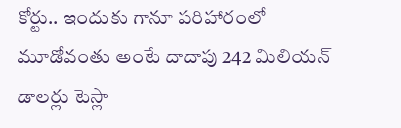కోర్టు.. ఇందుకు గానూ పరిహారంలో మూడోవంతు అంటే దాదాపు 242 మిలియన్ డాలర్లు టెస్లా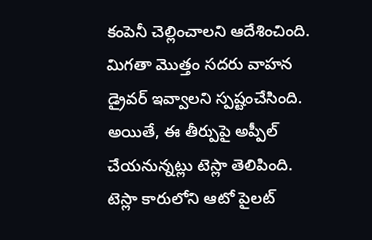కంపెనీ చెల్లించాలని ఆదేశించింది. మిగతా మొత్తం సదరు వాహన డ్రైవర్ ఇవ్వాలని స్పష్టంచేసింది. అయితే, ఈ తీర్పుపై అప్పీల్ చేయనున్నట్లు టెస్లా తెలిపింది.
టెస్లా కారులోని ఆటో పైలట్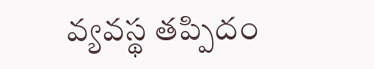వ్యవస్థ తప్పిదం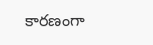కారణంగా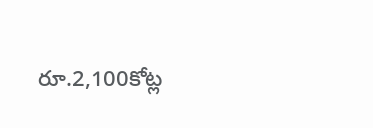రూ.2,100కోట్ల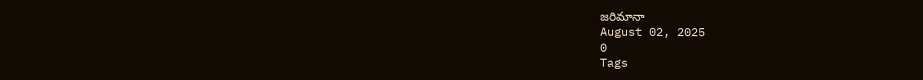జరిమానా
August 02, 2025
0
Tags